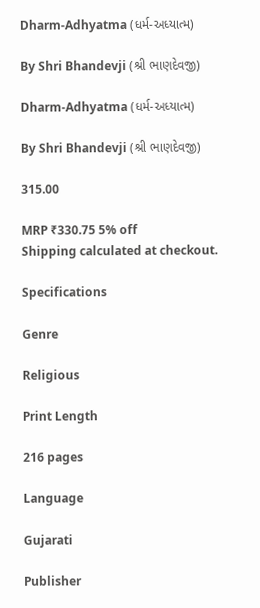Dharm-Adhyatma (ધર્મ-અધ્યાત્મ)

By Shri Bhandevji (શ્રી ભાણદેવજી)

Dharm-Adhyatma (ધર્મ-અધ્યાત્મ)

By Shri Bhandevji (શ્રી ભાણદેવજી)

315.00

MRP ₹330.75 5% off
Shipping calculated at checkout.

Specifications

Genre

Religious

Print Length

216 pages

Language

Gujarati

Publisher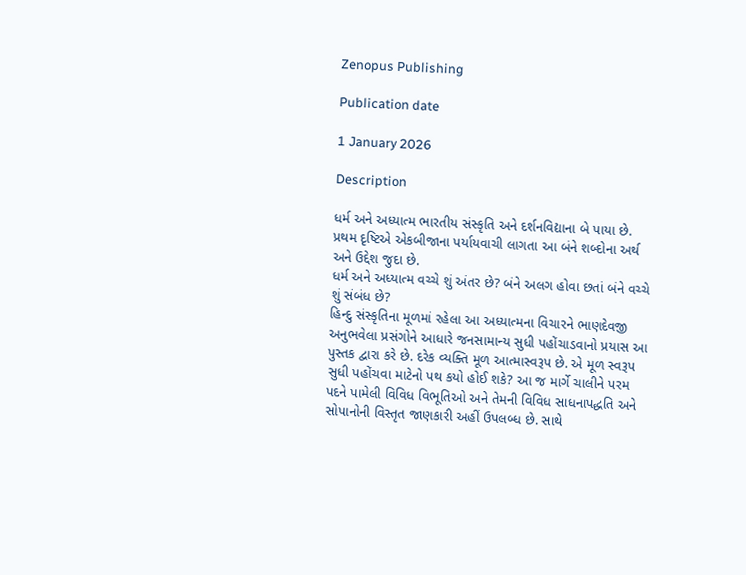Zenopus Publishing

Publication date

1 January 2026

Description

ધર્મ અને અધ્યાત્મ ભારતીય સંસ્કૃતિ અને દર્શનવિદ્યાના બે પાયા છે. પ્રથમ દૃષ્ટિએ એકબીજાના પર્યાયવાચી લાગતા આ બંને શબ્દોના અર્થ અને ઉદ્દેશ જુદા છે.
ધર્મ અને અધ્યાત્મ વચ્ચે શું અંતર છે? બંને અલગ હોવા છતાં બંને વચ્ચે શું સંબંધ છે?
હિન્દુ સંસ્કૃતિના મૂળમાં રહેલા આ અધ્યાત્મના વિચારને ભાણદેવજી અનુભવેલા પ્રસંગોને આધારે જનસામાન્ય સુધી પહોંચાડવાનો પ્રયાસ આ પુસ્તક દ્વારા કરે છે. દરેક વ્યક્તિ મૂળ આત્માસ્વરૂપ છે. એ મૂળ સ્વરૂપ સુધી પહોંચવા માટેનો પથ કયો હોઈ શકે? આ જ માર્ગે ચાલીને પરમ પદને પામેલી વિવિધ વિભૂતિઓ અને તેમની વિવિધ સાધનાપદ્ધતિ અને સોપાનોની વિસ્તૃત જાણકારી અહીં ઉપલબ્ધ છે. સાથે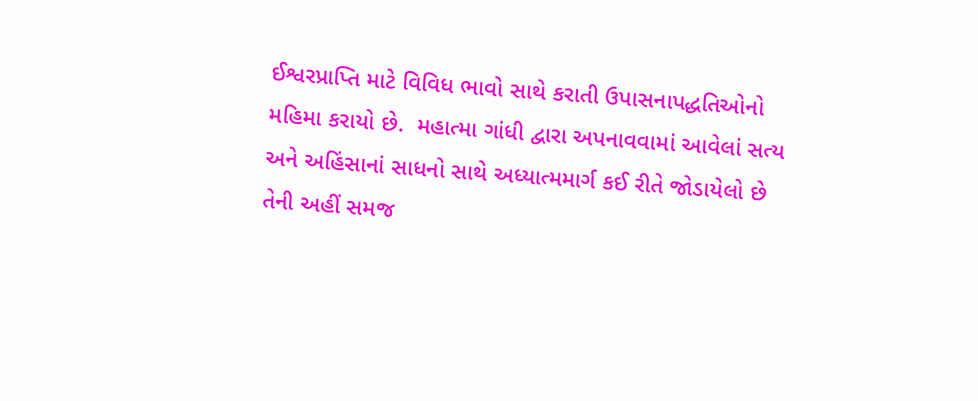ઈશ્વરપ્રાપ્તિ માટે વિવિધ ભાવો સાથે કરાતી ઉપાસનાપદ્ધતિઓનો મહિમા કરાયો છે.  મહાત્મા ગાંધી દ્વારા અપનાવવામાં આવેલાં સત્ય અને અહિંસાનાં સાધનો સાથે અધ્યાત્મમાર્ગ કઈ રીતે જોડાયેલો છે તેની અહીં સમજ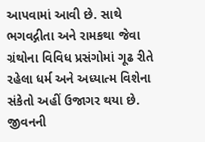આપવામાં આવી છે. સાથે ભગવદ્ગીતા અને રામકથા જેવા ગ્રંથોના વિવિધ પ્રસંગોમાં ગૂઢ રીતે રહેલા ધર્મ અને અધ્યાત્મ વિશેના સંકેતો અહીં ઉજાગર થયા છે. જીવનની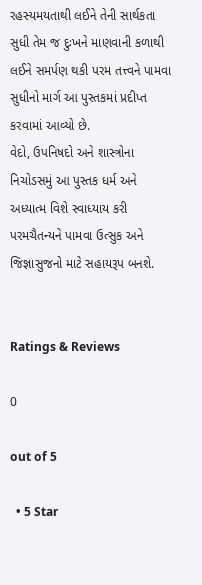રહસ્યમયતાથી લઈને તેની સાર્થકતા સુધી તેમ જ દુઃખને માણવાની કળાથી લઈને સમર્પણ થકી પરમ તત્ત્વને પામવા સુધીનો માર્ગ આ પુસ્તકમાં પ્રદીપ્ત કરવામાં આવ્યો છે.
વેદો, ઉપનિષદો અને શાસ્ત્રોના નિચોડસમું આ પુસ્તક ધર્મ અને અધ્યાત્મ વિશે સ્વાધ્યાય કરી પરમચૈતન્યને પામવા ઉત્સુક અને જિજ્ઞાસુજનો માટે સહાયરૂપ બનશે.


Ratings & Reviews

0

out of 5

  • 5 Star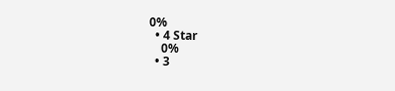0%
  • 4 Star
    0%
  • 3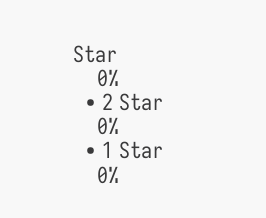Star
    0%
  • 2 Star
    0%
  • 1 Star
    0%